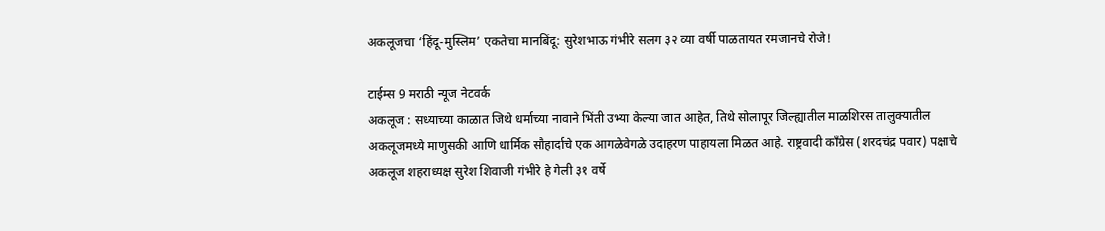अकलूजचा ‘हिंदू-मुस्लिम’ एकतेचा मानबिंदू: सुरेशभाऊ गंभीरे सलग ३२ व्या वर्षी पाळतायत रमजानचे रोजे!

टाईम्स 9 मराठी न्यूज नेटवर्क
अकलूज : सध्याच्या काळात जिथे धर्माच्या नावाने भिंती उभ्या केल्या जात आहेत, तिथे सोलापूर जिल्ह्यातील माळशिरस तालुक्यातील अकलूजमध्ये माणुसकी आणि धार्मिक सौहार्दाचे एक आगळेवेगळे उदाहरण पाहायला मिळत आहे. राष्ट्रवादी काँग्रेस (शरदचंद्र पवार) पक्षाचे अकलूज शहराध्यक्ष सुरेश शिवाजी गंभीरे हे गेली ३१ वर्षे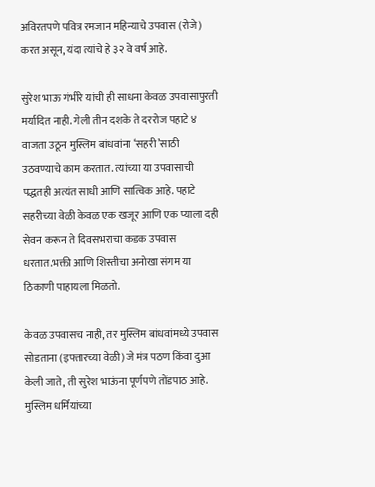अविरतपणे पवित्र रमजान महिन्याचे उपवास (रोजे) करत असून, यंदा त्यांचे हे ३२ वे वर्ष आहे.

सुरेश भाऊ गंभीरे यांची ही साधना केवळ उपवासापुरती मर्यादित नाही. गेली तीन दशके ते दररोज पहाटे ४ वाजता उठून मुस्लिम बांधवांना ‘सहरी’साठी उठवण्याचे काम करतात. त्यांच्या या उपवासाची पद्धतही अत्यंत साधी आणि सात्विक आहे. पहाटे सहरीच्या वेळी केवळ एक खजूर आणि एक प्याला दही सेवन करून ते दिवसभराचा कडक उपवास धरतात.भक्ती आणि शिस्तीचा अनोखा संगम या ठिकाणी पाहायला मिळतो.

केवळ उपवासच नाही, तर मुस्लिम बांधवांमध्ये उपवास सोडताना (इफ्तारच्या वेळी) जे मंत्र पठण किंवा दुआ केली जाते, ती सुरेश भाऊंना पूर्णपणे तोंडपाठ आहे. मुस्लिम धर्मियांच्या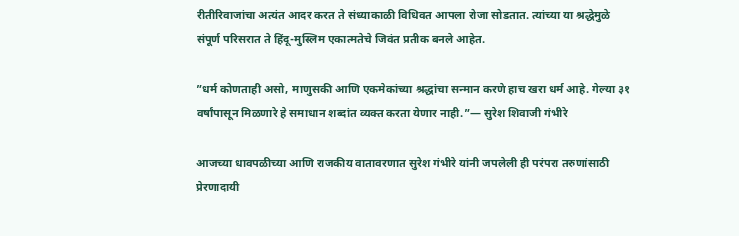रीतीरिवाजांचा अत्यंत आदर करत ते संध्याकाळी विधिवत आपला रोजा सोडतात. त्यांच्या या श्रद्धेमुळे संपूर्ण परिसरात ते हिंदू-मुस्लिम एकात्मतेचे जिवंत प्रतीक बनले आहेत.

”धर्म कोणताही असो, माणुसकी आणि एकमेकांच्या श्रद्धांचा सन्मान करणे हाच खरा धर्म आहे. गेल्या ३१ वर्षांपासून मिळणारे हे समाधान शब्दांत व्यक्त करता येणार नाही.”— सुरेश शिवाजी गंभीरे

आजच्या धावपळीच्या आणि राजकीय वातावरणात सुरेश गंभीरे यांनी जपलेली ही परंपरा तरुणांसाठी प्रेरणादायी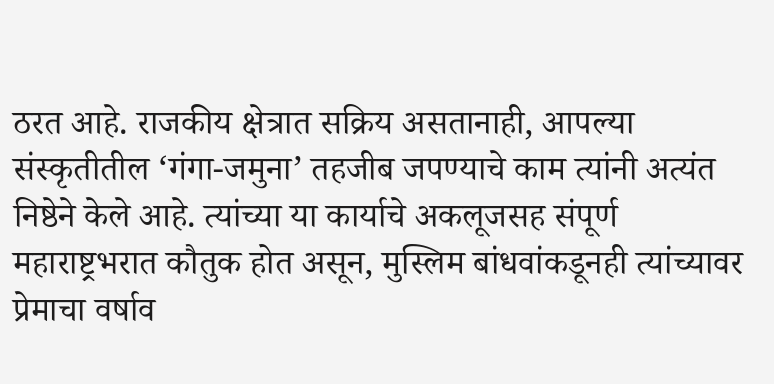ठरत आहे. राजकीय क्षेत्रात सक्रिय असतानाही, आपल्या संस्कृतीतील ‘गंगा-जमुना’ तहजीब जपण्याचे काम त्यांनी अत्यंत निष्ठेने केले आहे. त्यांच्या या कार्याचे अकलूजसह संपूर्ण महाराष्ट्रभरात कौतुक होत असून, मुस्लिम बांधवांकडूनही त्यांच्यावर प्रेमाचा वर्षाव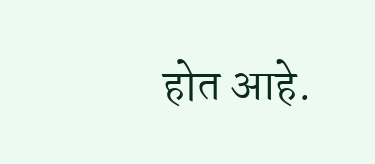होत आहे.